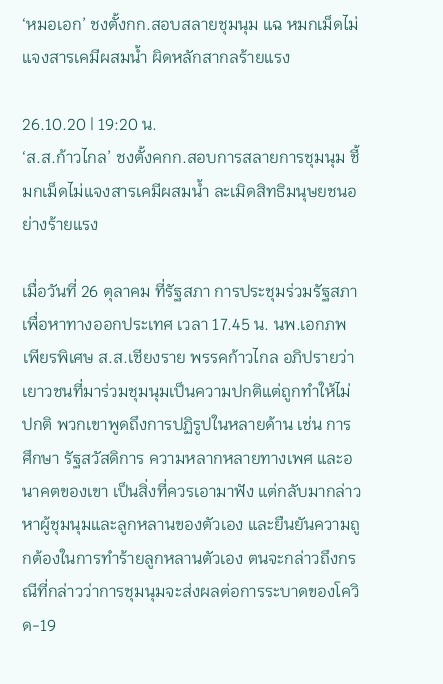‘หมอเอก’ ชงตั้งกก.สอบสลายชุมนุม แฉ หมกเม็ดไม่แจงสารเคมีผสมน้ำ ผิดหลักสากลร้ายแรง

26.10.20 | 19:20 น.
‘ส.ส.ก้าวไกล’ ชงตั้งคกก.สอบการสลายการชุมนุม ชี้ มกเม็ดไม่แจงสารเคมีผสมน้ำ ละเมิดสิทธิมนุษยชนอย่างร้ายแรง

เมื่อวันที่ 26 ตุลาคม ที่รัฐสภา การประชุมร่วมรัฐสภาเพื่อหาทางออกประเทศ เวลา 17.45 น. นพ.เอกภพ เพียรพิเศษ ส.ส.เชียงราย พรรคก้าวไกล อภิปรายว่า เยาวชนที่มาร่วมชุมนุมเป็นความปกติแต่ถูกทำให้ไม่ปกติ พวกเขาพูดถึงการปฏิรูปในหลายด้าน เช่น การศึกษา รัฐสวัสดิการ ความหลากหลายทางเพศ และอนาคตของเขา เป็นสิ่งที่ควรเอามาฟัง แต่กลับมากล่าวหาผู้ชุมนุมและลูกหลานของตัวเอง และยืนยันความถูกต้องในการทำร้ายลูกหลานตัวเอง ตนจะกล่าวถึงกรณีที่กล่าวว่าการชุมนุมจะส่งผลต่อการระบาดของโควิด-19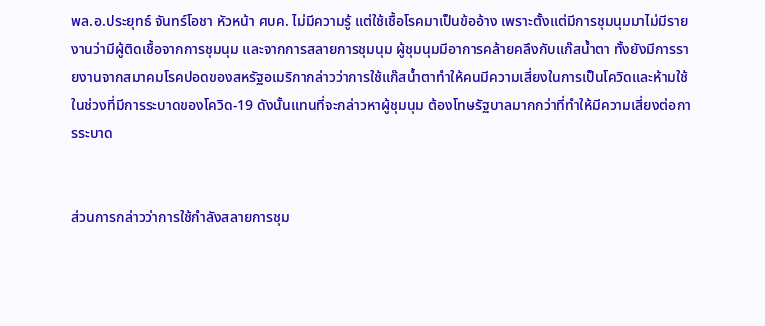พล.อ.ประยุทธ์ จันทร์โอชา หัวหน้า ศบค. ไม่มีความรู้ แต่ใช้เชื้อโรคมาเป็นข้ออ้าง เพราะตั้งแต่มีการชุมนุมมาไม่มีรายงานว่ามีผู้ติดเชื้อจากการชุมนุม และจากการสลายการชุมนุม ผู้ชุมนุมมีอาการคล้ายคลึงกับแก๊สน้ำตา ทั้งยังมีการรายงานจากสมาคมโรคปอดของสหรัฐอเมริกากล่าวว่าการใช้แก๊สน้ำตาทำให้คนมีความเสี่ยงในการเป็นโควิดและห้ามใช้ในช่วงที่มีการระบาดของโควิด-19 ดังนั้นแทนที่จะกล่าวหาผู้ชุมนุม ต้องโทษรัฐบาลมากกว่าที่ทำให้มีความเสี่ยงต่อการระบาด


ส่วนการกล่าวว่าการใช้กำลังสลายการชุม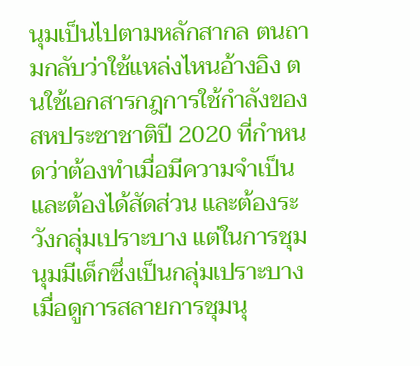นุมเป็นไปตามหลักสากล ตนถามกลับว่าใช้แหล่งไหนอ้างอิง ตนใช้เอกสารกฎการใช้กำลังของสหประชาชาติปี 2020 ที่กำหนดว่าต้องทำเมื่อมีความจำเป็นและต้องได้สัดส่วน และต้องระวังกลุ่มเปราะบาง แต่ในการชุมนุมมีเด็กซึ่งเป็นกลุ่มเปราะบาง เมื่อดูการสลายการชุมนุ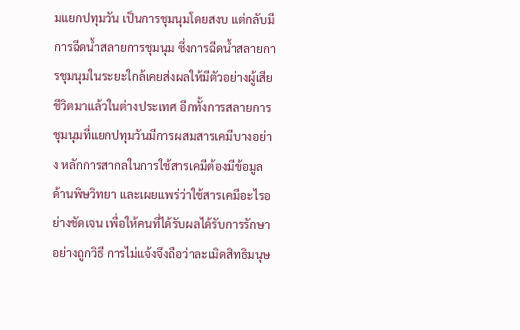มแยกปทุมวัน เป็นการชุมนุมโดยสงบ แต่กลับมีการฉีดน้ำสลายการชุมนุม ซึ่งการฉีดน้ำสลายการชุมนุมในระยะใกล้เคยส่งผลให้มีตัวอย่างผู้เสียชีวิตมาแล้วในต่างประเทศ อีกทั้งการสลายการชุมนุมที่แยกปทุมวันมีการผสมสารเคมีบางอย่าง หลักการสากลในการใช้สารเคมีต้องมีข้อมูลด้านพิษวิทยา และเผยแพร่ว่าใช้สารเคมีอะไรอย่างชัดเจน เพื่อให้คนที่ได้รับผลได้รับการรักษาอย่างถูกวิธี การไม่แจ้งจึงถือว่าละเมิดสิทธิมนุษ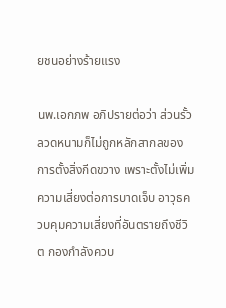ยชนอย่างร้ายแรง

นพ.เอกภพ อภิปรายต่อว่า ส่วนรั้วลวดหนามก็ไม่ถูกหลักสากลของการตั้งสิ่งกีดขวาง เพราะตั้งไม่เพิ่มความเสี่ยงต่อการบาดเจ็บ อาวุธควบคุมความเสี่ยงที่อันตรายถึงชีวิต กองกำลังควบ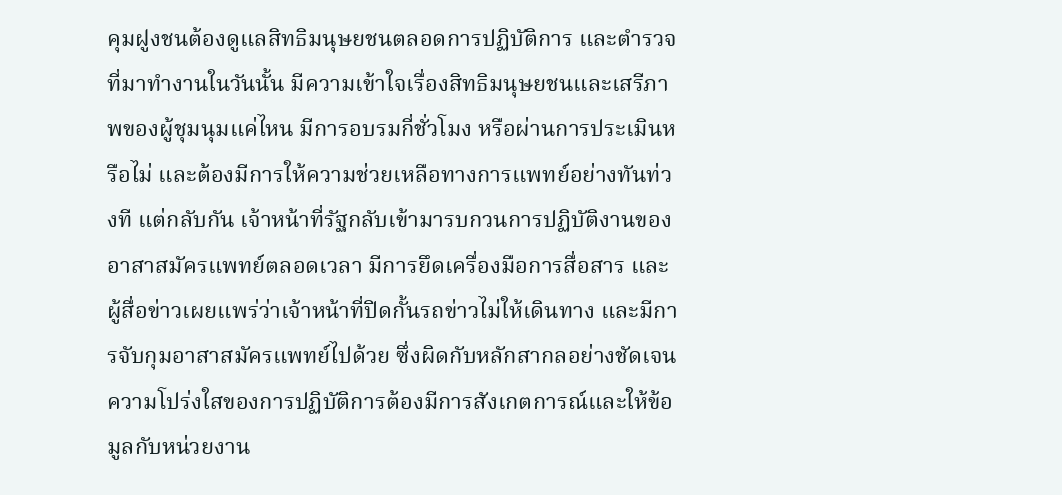คุมฝูงชนต้องดูแลสิทธิมนุษยชนตลอดการปฏิบัติการ และตำรวจที่มาทำงานในวันนั้น มีความเข้าใจเรื่องสิทธิมนุษยชนและเสรีภาพของผู้ชุมนุมแค่ไหน มีการอบรมกี่ชั่วโมง หรือผ่านการประเมินหรือไม่ และต้องมีการให้ความช่วยเหลือทางการแพทย์อย่างทันท่วงที แต่กลับกัน เจ้าหน้าที่รัฐกลับเข้ามารบกวนการปฏิบัติงานของอาสาสมัครแพทย์ตลอดเวลา มีการยึดเครื่องมือการสื่อสาร และผู้สื่อข่าวเผยแพร่ว่าเจ้าหน้าที่ปิดกั้นรถข่าวไม่ให้เดินทาง และมีการจับกุมอาสาสมัครแพทย์ไปด้วย ซึ่งผิดกับหลักสากลอย่างชัดเจน ความโปร่งใสของการปฏิบัติการต้องมีการสังเกตการณ์และให้ข้อมูลกับหน่วยงาน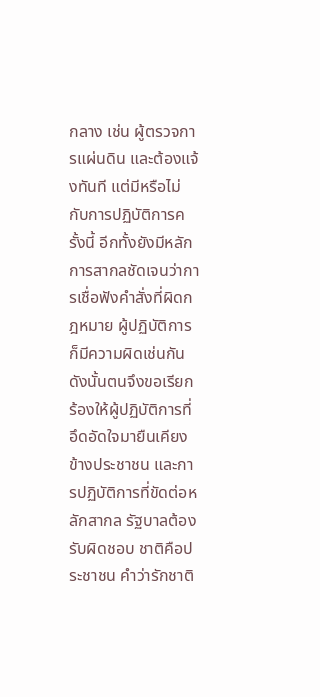กลาง เช่น ผู้ตรวจการแผ่นดิน และต้องแจ้งทันที แต่มีหรือไม่กับการปฏิบัติการครั้งนี้ อีกทั้งยังมีหลักการสากลชัดเจนว่าการเชื่อฟังคำสั่งที่ผิดกฎหมาย ผู้ปฏิบัติการก็มีความผิดเช่นกัน ดังนั้นตนจึงขอเรียกร้องให้ผู้ปฏิบัติการที่อึดอัดใจมายืนเคียงข้างประชาชน และการปฏิบัติการที่ขัดต่อหลักสากล รัฐบาลต้องรับผิดชอบ ชาติคือประชาชน คำว่ารักชาติ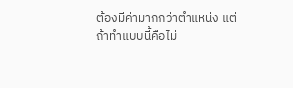ต้องมีค่ามากกว่าตำแหน่ง แต่ถ้าทำแบบนี้คือไม่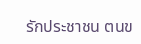รักประชาชน ตนข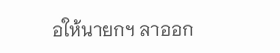อให้นายกฯ ลาออก